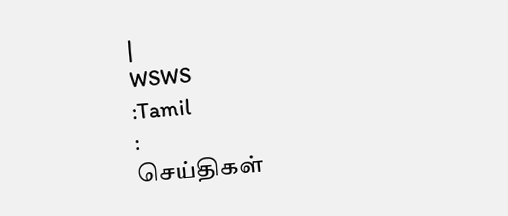|
WSWS
:Tamil
:
செய்திகள்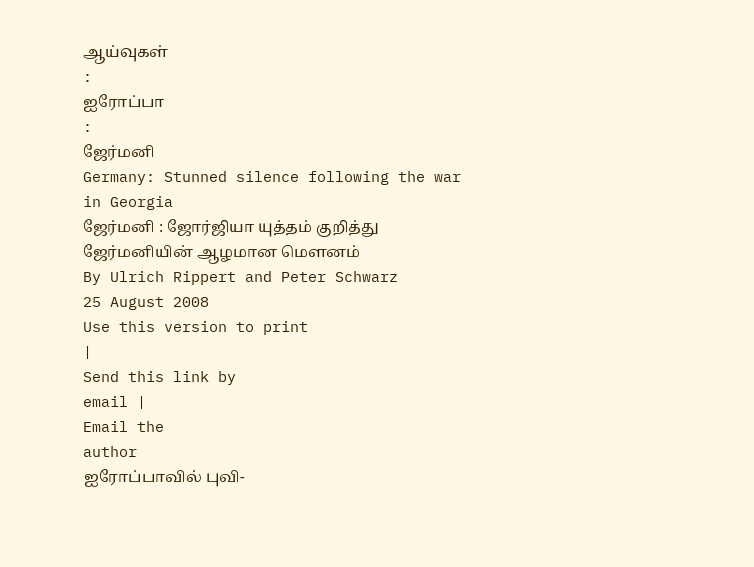ஆய்வுகள்
:
ஐரோப்பா
:
ஜேர்மனி
Germany: Stunned silence following the war in Georgia
ஜேர்மனி : ஜோர்ஜியா யுத்தம் குறித்து ஜேர்மனியின் ஆழமான மெளனம்
By Ulrich Rippert and Peter Schwarz
25 August 2008
Use this version to print
|
Send this link by
email |
Email the
author
ஐரோப்பாவில் புவி-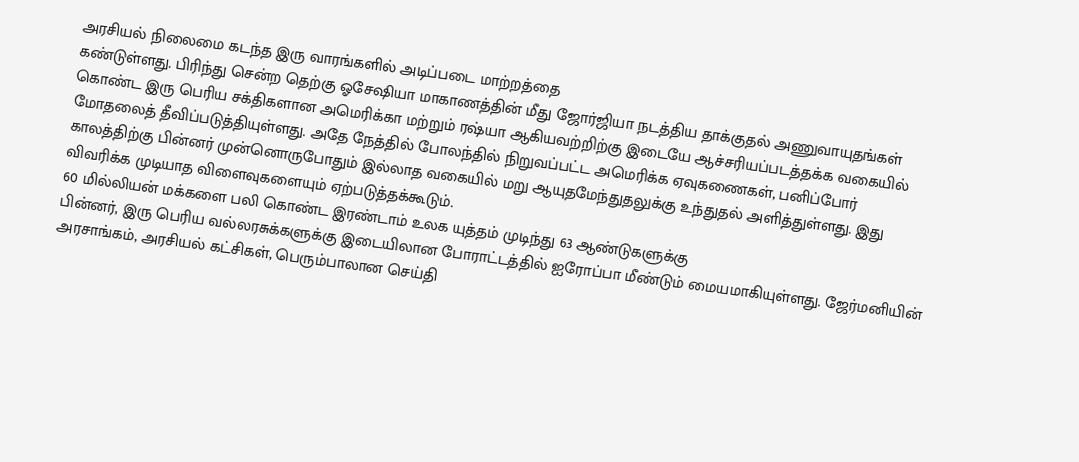அரசியல் நிலைமை கடந்த இரு வாரங்களில் அடிப்படை மாற்றத்தை
கண்டுள்ளது. பிரிந்து சென்ற தெற்கு ஓசேஷியா மாகாணத்தின் மீது ஜோர்ஜியா நடத்திய தாக்குதல் அணுவாயுதங்கள்
கொண்ட இரு பெரிய சக்திகளான அமெரிக்கா மற்றும் ரஷ்யா ஆகியவற்றிற்கு இடையே ஆச்சரியப்படத்தக்க வகையில்
மோதலைத் தீவிப்படுத்தியுள்ளது. அதே நேத்தில் போலந்தில் நிறுவப்பட்ட அமெரிக்க ஏவுகணைகள், பனிப்போர்
காலத்திற்கு பின்னர் முன்னொருபோதும் இல்லாத வகையில் மறு ஆயுதமேந்துதலுக்கு உந்துதல் அளித்துள்ளது. இது
விவரிக்க முடியாத விளைவுகளையும் ஏற்படுத்தக்கூடும்.
60 மில்லியன் மக்களை பலி கொண்ட இரண்டாம் உலக யுத்தம் முடிந்து 63 ஆண்டுகளுக்கு
பின்னர், இரு பெரிய வல்லரசுக்களுக்கு இடையிலான போராட்டத்தில் ஐரோப்பா மீண்டும் மையமாகியுள்ளது. ஜேர்மனியின்
அரசாங்கம், அரசியல் கட்சிகள், பெரும்பாலான செய்தி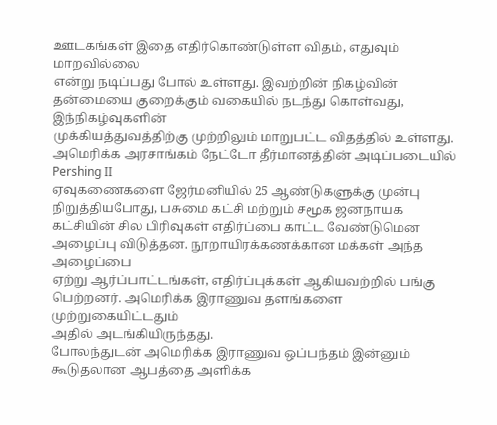ஊடகங்கள் இதை எதிர்கொண்டுள்ள விதம், எதுவும் மாறவில்லை
என்று நடிப்பது போல் உள்ளது. இவற்றின் நிகழ்வின் தன்மையை குறைக்கும் வகையில் நடந்து கொள்வது, இந்நிகழ்வுகளின்
முக்கியத்துவத்திற்கு முற்றிலும் மாறுபட்ட விதத்தில் உள்ளது.
அமெரிக்க அரசாங்கம் நேட்டோ தீர்மானத்தின் அடிப்படையில்
Pershing II
ஏவுகணைகளை ஜேர்மனியில் 25 ஆண்டுகளுக்கு முன்பு நிறுத்தியபோது, பசுமை கட்சி மற்றும் சமூக ஜனநாயக
கட்சியின் சில பிரிவுகள் எதிர்ப்பை காட்ட வேண்டுமென அழைப்பு விடுத்தன. நூறாயிரக்கணக்கான மக்கள் அந்த அழைப்பை
ஏற்று ஆர்ப்பாட்டங்கள், எதிர்ப்புக்கள் ஆகியவற்றில் பங்கு பெற்றனர். அமெரிக்க இராணுவ தளங்களை முற்றுகையிட்டதும்
அதில் அடங்கியிருந்தது.
போலந்துடன் அமெரிக்க இராணுவ ஒப்பந்தம் இன்னும் கூடுதலான ஆபத்தை அளிக்க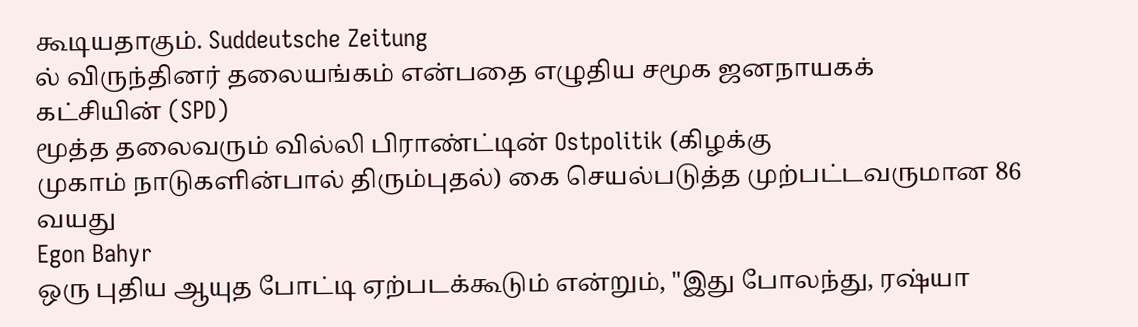கூடியதாகும். Suddeutsche Zeitung
ல் விருந்தினர் தலையங்கம் என்பதை எழுதிய சமூக ஜனநாயகக்
கட்சியின் (SPD)
மூத்த தலைவரும் வில்லி பிராண்ட்டின் Ostpolitik (கிழக்கு
முகாம் நாடுகளின்பால் திரும்புதல்) கை செயல்படுத்த முற்பட்டவருமான 86 வயது
Egon Bahyr
ஒரு புதிய ஆயுத போட்டி ஏற்படக்கூடும் என்றும், "இது போலந்து, ரஷ்யா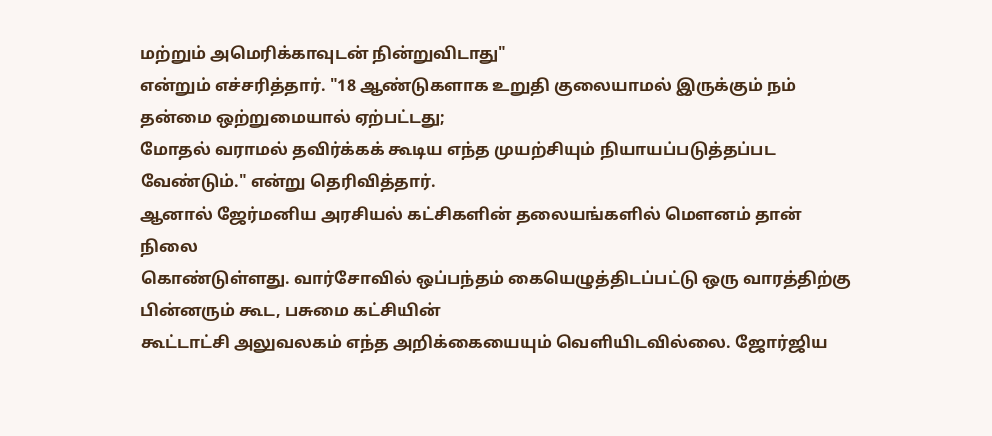மற்றும் அமெரிக்காவுடன் நின்றுவிடாது"
என்றும் எச்சரித்தார். "18 ஆண்டுகளாக உறுதி குலையாமல் இருக்கும் நம் தன்மை ஒற்றுமையால் ஏற்பட்டது;
மோதல் வராமல் தவிர்க்கக் கூடிய எந்த முயற்சியும் நியாயப்படுத்தப்பட வேண்டும்." என்று தெரிவித்தார்.
ஆனால் ஜேர்மனிய அரசியல் கட்சிகளின் தலையங்களில் மெளனம் தான் நிலை
கொண்டுள்ளது. வார்சோவில் ஒப்பந்தம் கையெழுத்திடப்பட்டு ஒரு வாரத்திற்கு பின்னரும் கூட, பசுமை கட்சியின்
கூட்டாட்சி அலுவலகம் எந்த அறிக்கையையும் வெளியிடவில்லை. ஜோர்ஜிய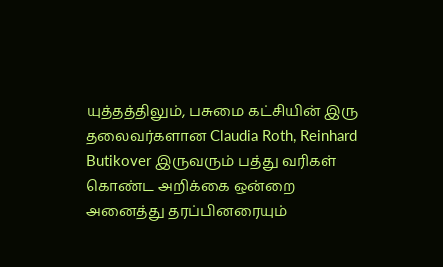யுத்தத்திலும், பசுமை கட்சியின் இரு
தலைவர்களான Claudia Roth, Reinhard
Butikover இருவரும் பத்து வரிகள் கொண்ட அறிக்கை ஒன்றை
அனைத்து தரப்பினரையும்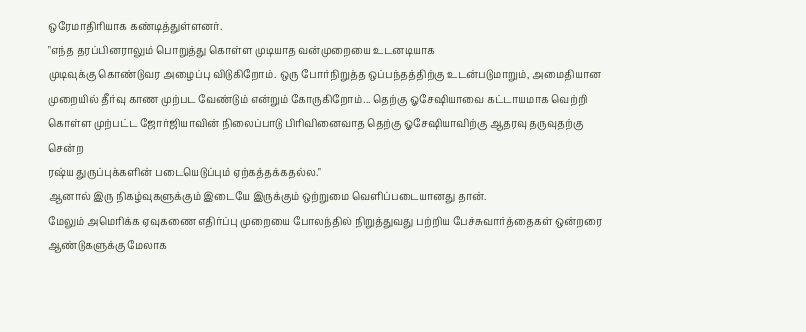ஒரேமாதிரியாக கண்டித்துள்ளனர்.
"எந்த தரப்பினராலும் பொறுத்து கொள்ள முடியாத வன்முறையை உடனடியாக
முடிவுக்கு கொண்டுவர அழைப்பு விடுகிறோம். ஒரு போர்நிறுத்த ஒப்பந்தத்திற்கு உடன்படுமாறும், அமைதியான
முறையில் தீர்வு காண முற்பட வேண்டும் என்றும் கோருகிறோம்... தெற்கு ஓசேஷியாவை கட்டாயமாக வெற்றி
கொள்ள முற்பட்ட ஜோர்ஜியாவின் நிலைப்பாடு பிரிவினைவாத தெற்கு ஓசேஷியாவிற்கு ஆதரவு தருவுதற்கு சென்ற
ரஷ்ய துருப்புக்களின் படையெடுப்பும் ஏற்கத்தக்கதல்ல."
ஆனால் இரு நிகழ்வுகளுக்கும் இடையே இருக்கும் ஒற்றுமை வெளிப்படையானது தான்.
மேலும் அமெரிக்க ஏவுகணை எதிர்ப்பு முறையை போலந்தில் நிறுத்துவது பற்றிய பேச்சுவார்த்தைகள் ஒன்றரை
ஆண்டுகளுக்கு மேலாக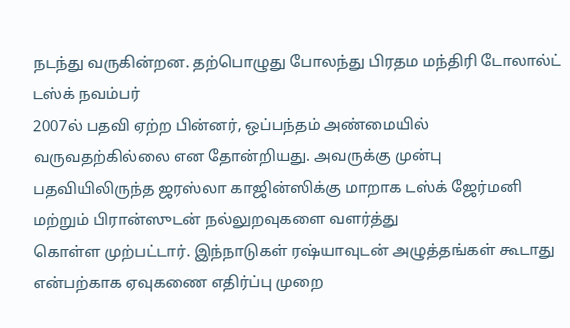நடந்து வருகின்றன. தற்பொழுது போலந்து பிரதம மந்திரி டோலால்ட் டஸ்க் நவம்பர்
2007ல் பதவி ஏற்ற பின்னர், ஒப்பந்தம் அண்மையில் வருவதற்கில்லை என தோன்றியது. அவருக்கு முன்பு
பதவியிலிருந்த ஜரஸ்லா காஜின்ஸிக்கு மாறாக டஸ்க் ஜேர்மனி மற்றும் பிரான்ஸுடன் நல்லுறவுகளை வளர்த்து
கொள்ள முற்பட்டார். இந்நாடுகள் ரஷ்யாவுடன் அழுத்தங்கள் கூடாது என்பற்காக ஏவுகணை எதிர்ப்பு முறை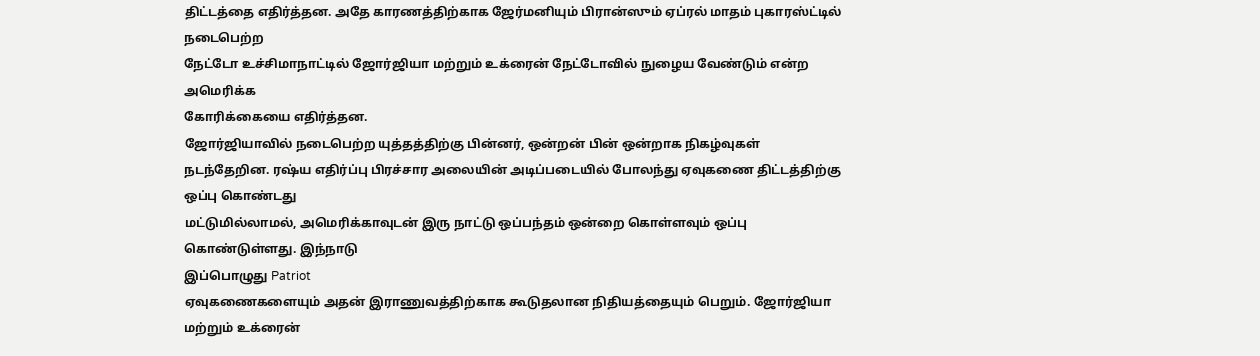திட்டத்தை எதிர்த்தன. அதே காரணத்திற்காக ஜேர்மனியும் பிரான்ஸும் ஏப்ரல் மாதம் புகாரஸ்ட்டில் நடைபெற்ற
நேட்டோ உச்சிமாநாட்டில் ஜோர்ஜியா மற்றும் உக்ரைன் நேட்டோவில் நுழைய வேண்டும் என்ற அமெரிக்க
கோரிக்கையை எதிர்த்தன.
ஜோர்ஜியாவில் நடைபெற்ற யுத்தத்திற்கு பின்னர், ஒன்றன் பின் ஒன்றாக நிகழ்வுகள்
நடந்தேறின. ரஷ்ய எதிர்ப்பு பிரச்சார அலையின் அடிப்படையில் போலந்து ஏவுகணை திட்டத்திற்கு ஒப்பு கொண்டது
மட்டுமில்லாமல், அமெரிக்காவுடன் இரு நாட்டு ஒப்பந்தம் ஒன்றை கொள்ளவும் ஒப்பு கொண்டுள்ளது. இந்நாடு
இப்பொழுது Patriot
ஏவுகணைகளையும் அதன் இராணுவத்திற்காக கூடுதலான நிதியத்தையும் பெறும். ஜோர்ஜியா மற்றும் உக்ரைன்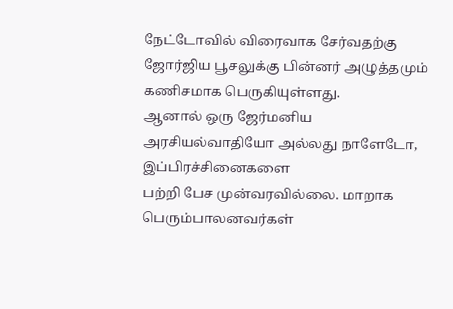நேட்டோவில் விரைவாக சேர்வதற்கு ஜோர்ஜிய பூசலுக்கு பின்னர் அழுத்தமும் கணிசமாக பெருகியுள்ளது.
ஆனால் ஒரு ஜேர்மனிய அரசியல்வாதியோ அல்லது நாளேடோ, இப்பிரச்சினைகளை
பற்றி பேச முன்வரவில்லை. மாறாக பெரும்பாலனவர்கள்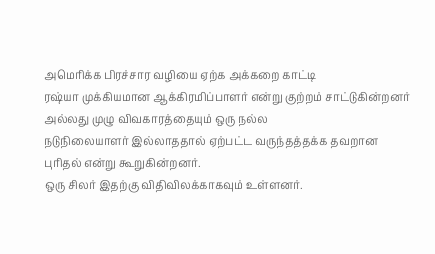அமெரிக்க பிரச்சார வழியை ஏற்க அக்கறை காட்டி
ரஷ்யா முக்கியமான ஆக்கிரமிப்பாளர் என்று குற்றம் சாட்டுகின்றனர் அல்லது முழு விவகாரத்தையும் ஒரு நல்ல
நடுநிலையாளர் இல்லாததால் ஏற்பட்ட வருந்தத்தக்க தவறான புரிதல் என்று கூறுகின்றனர்.
ஒரு சிலர் இதற்கு விதிவிலக்காகவும் உள்ளனர்.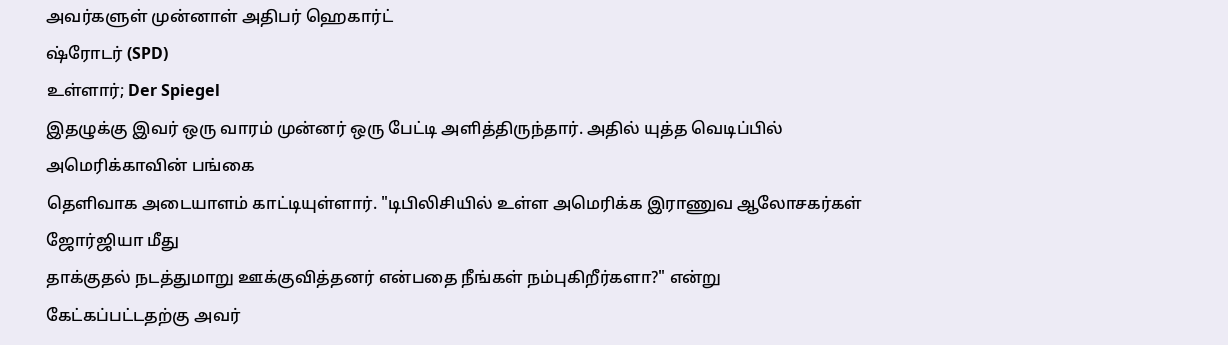அவர்களுள் முன்னாள் அதிபர் ஹெகார்ட்
ஷ்ரோடர் (SPD)
உள்ளார்; Der Spiegel
இதழுக்கு இவர் ஒரு வாரம் முன்னர் ஒரு பேட்டி அளித்திருந்தார். அதில் யுத்த வெடிப்பில் அமெரிக்காவின் பங்கை
தெளிவாக அடையாளம் காட்டியுள்ளார். "டிபிலிசியில் உள்ள அமெரிக்க இராணுவ ஆலோசகர்கள் ஜோர்ஜியா மீது
தாக்குதல் நடத்துமாறு ஊக்குவித்தனர் என்பதை நீங்கள் நம்புகிறீர்களா?" என்று கேட்கப்பட்டதற்கு அவர்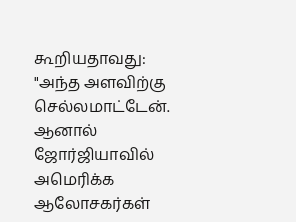கூறியதாவது:
"அந்த அளவிற்கு செல்லமாட்டேன். ஆனால் ஜோர்ஜியாவில் அமெரிக்க ஆலோசகர்கள்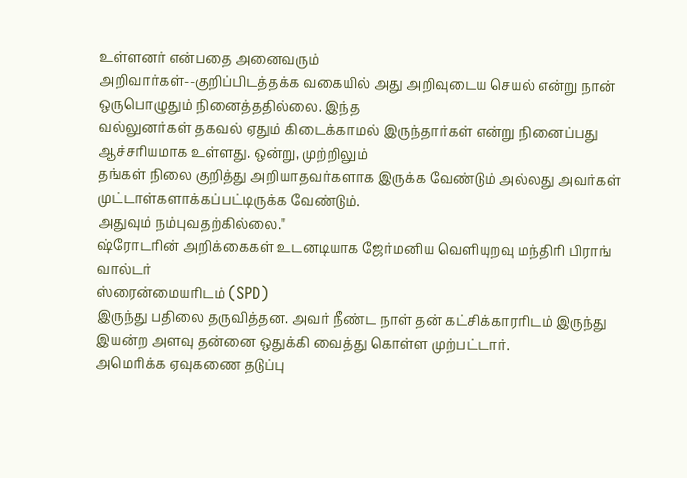உள்ளனர் என்பதை அனைவரும்
அறிவார்கள்--குறிப்பிடத்தக்க வகையில் அது அறிவுடைய செயல் என்று நான் ஒருபொழுதும் நினைத்ததில்லை. இந்த
வல்லுனர்கள் தகவல் ஏதும் கிடைக்காமல் இருந்தார்கள் என்று நினைப்பது ஆச்சரியமாக உள்ளது. ஒன்று, முற்றிலும்
தங்கள் நிலை குறித்து அறியாதவர்களாக இருக்க வேண்டும் அல்லது அவர்கள் முட்டாள்களாக்கப்பட்டிருக்க வேண்டும்.
அதுவும் நம்புவதற்கில்லை."
ஷ்ரோடரின் அறிக்கைகள் உடனடியாக ஜேர்மனிய வெளியுறவு மந்திரி பிராங் வால்டர்
ஸ்ரைன்மையரிடம் (SPD)
இருந்து பதிலை தருவித்தன. அவர் நீண்ட நாள் தன் கட்சிக்காரரிடம் இருந்து
இயன்ற அளவு தன்னை ஒதுக்கி வைத்து கொள்ள முற்பட்டார்.
அமெரிக்க ஏவுகணை தடுப்பு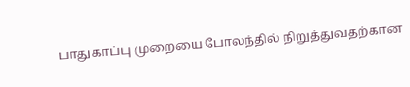பாதுகாப்பு முறையை போலந்தில் நிறுத்துவதற்கான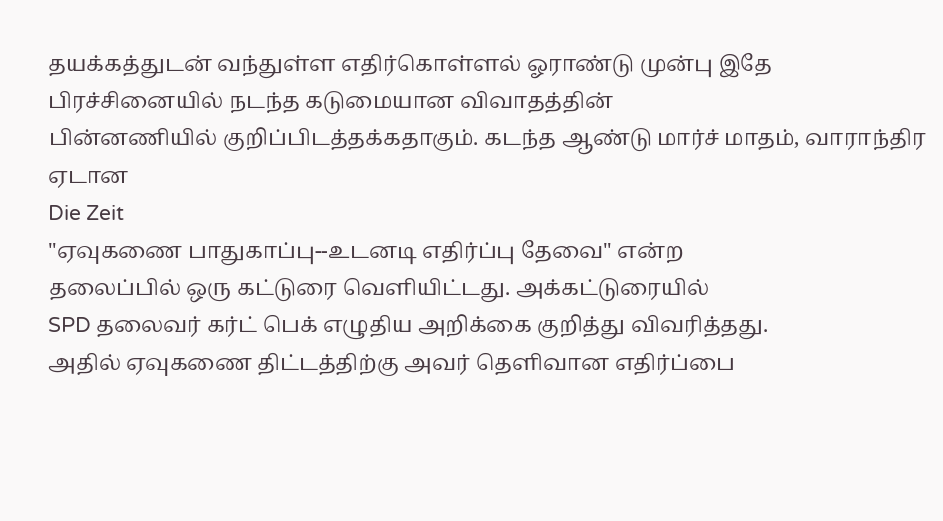தயக்கத்துடன் வந்துள்ள எதிர்கொள்ளல் ஓராண்டு முன்பு இதே பிரச்சினையில் நடந்த கடுமையான விவாதத்தின்
பின்னணியில் குறிப்பிடத்தக்கதாகும். கடந்த ஆண்டு மார்ச் மாதம், வாராந்திர ஏடான
Die Zeit
"ஏவுகணை பாதுகாப்பு--உடனடி எதிர்ப்பு தேவை" என்ற
தலைப்பில் ஒரு கட்டுரை வெளியிட்டது. அக்கட்டுரையில்
SPD தலைவர் கர்ட் பெக் எழுதிய அறிக்கை குறித்து விவரித்தது.
அதில் ஏவுகணை திட்டத்திற்கு அவர் தெளிவான எதிர்ப்பை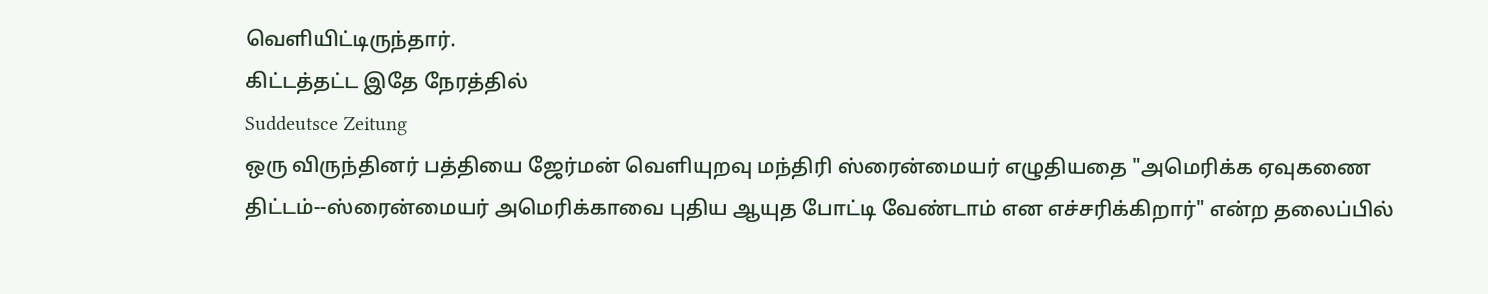வெளியிட்டிருந்தார்.
கிட்டத்தட்ட இதே நேரத்தில்
Suddeutsce Zeitung
ஒரு விருந்தினர் பத்தியை ஜேர்மன் வெளியுறவு மந்திரி ஸ்ரைன்மையர் எழுதியதை "அமெரிக்க ஏவுகணை
திட்டம்--ஸ்ரைன்மையர் அமெரிக்காவை புதிய ஆயுத போட்டி வேண்டாம் என எச்சரிக்கிறார்" என்ற தலைப்பில்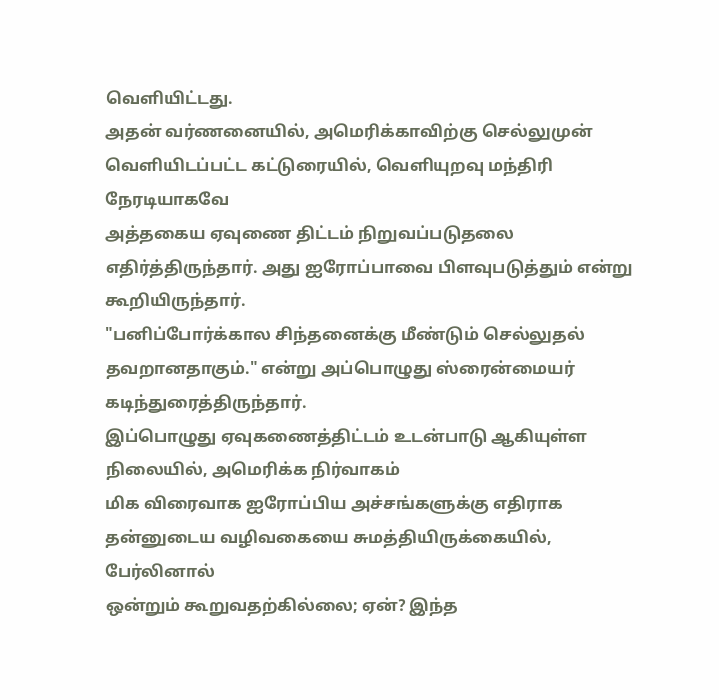வெளியிட்டது.
அதன் வர்ணனையில், அமெரிக்காவிற்கு செல்லுமுன் வெளியிடப்பட்ட கட்டுரையில், வெளியுறவு மந்திரி நேரடியாகவே
அத்தகைய ஏவுணை திட்டம் நிறுவப்படுதலை எதிர்த்திருந்தார். அது ஐரோப்பாவை பிளவுபடுத்தும் என்று கூறியிருந்தார்.
"பனிப்போர்க்கால சிந்தனைக்கு மீண்டும் செல்லுதல் தவறானதாகும்." என்று அப்பொழுது ஸ்ரைன்மையர்
கடிந்துரைத்திருந்தார்.
இப்பொழுது ஏவுகணைத்திட்டம் உடன்பாடு ஆகியுள்ள நிலையில், அமெரிக்க நிர்வாகம்
மிக விரைவாக ஐரோப்பிய அச்சங்களுக்கு எதிராக தன்னுடைய வழிவகையை சுமத்தியிருக்கையில், பேர்லினால்
ஒன்றும் கூறுவதற்கில்லை; ஏன்? இந்த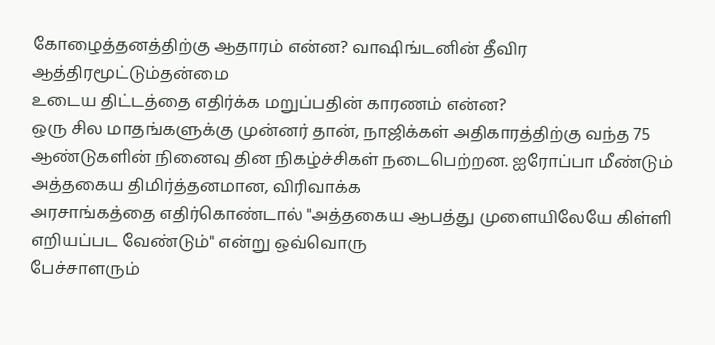கோழைத்தனத்திற்கு ஆதாரம் என்ன? வாஷிங்டனின் தீவிர ஆத்திரமூட்டும்தன்மை
உடைய திட்டத்தை எதிர்க்க மறுப்பதின் காரணம் என்ன?
ஒரு சில மாதங்களுக்கு முன்னர் தான், நாஜிக்கள் அதிகாரத்திற்கு வந்த 75
ஆண்டுகளின் நினைவு தின நிகழ்ச்சிகள் நடைபெற்றன. ஐரோப்பா மீண்டும் அத்தகைய திமிர்த்தனமான, விரிவாக்க
அரசாங்கத்தை எதிர்கொண்டால் "அத்தகைய ஆபத்து முளையிலேயே கிள்ளி எறியப்பட வேண்டும்" என்று ஒவ்வொரு
பேச்சாளரும்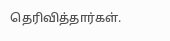தெரிவித்தார்கள்.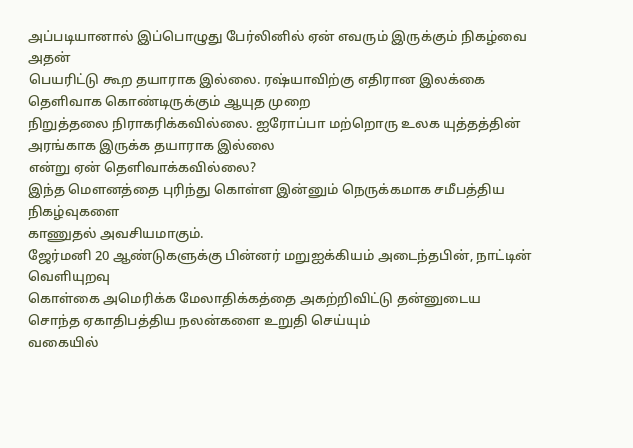அப்படியானால் இப்பொழுது பேர்லினில் ஏன் எவரும் இருக்கும் நிகழ்வை அதன்
பெயரிட்டு கூற தயாராக இல்லை. ரஷ்யாவிற்கு எதிரான இலக்கை தெளிவாக கொண்டிருக்கும் ஆயுத முறை
நிறுத்தலை நிராகரிக்கவில்லை. ஐரோப்பா மற்றொரு உலக யுத்தத்தின் அரங்காக இருக்க தயாராக இல்லை
என்று ஏன் தெளிவாக்கவில்லை?
இந்த மெளனத்தை புரிந்து கொள்ள இன்னும் நெருக்கமாக சமீபத்திய நிகழ்வுகளை
காணுதல் அவசியமாகும்.
ஜேர்மனி 20 ஆண்டுகளுக்கு பின்னர் மறுஐக்கியம் அடைந்தபின், நாட்டின் வெளியுறவு
கொள்கை அமெரிக்க மேலாதிக்கத்தை அகற்றிவிட்டு தன்னுடைய சொந்த ஏகாதிபத்திய நலன்களை உறுதி செய்யும்
வகையில்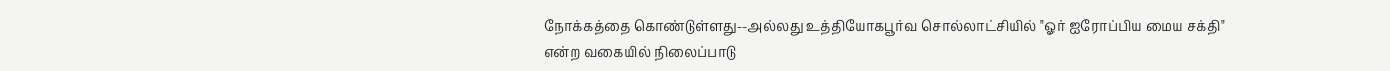நோக்கத்தை கொண்டுள்ளது--அல்லது உத்தியோகபூர்வ சொல்லாட்சியில் "ஓர் ஐரோப்பிய மைய சக்தி"
என்ற வகையில் நிலைப்பாடு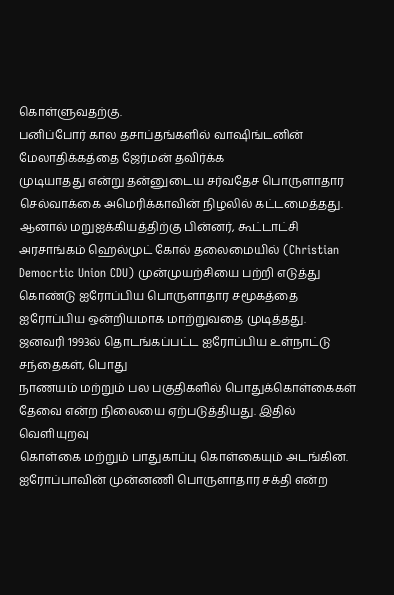கொள்ளுவதற்கு.
பனிப்போர் கால தசாப்தங்களில் வாஷிங்டனின் மேலாதிக்கத்தை ஜேர்மன் தவிர்க்க
முடியாதது என்று தன்னுடைய சர்வதேச பொருளாதார செல்வாக்கை அமெரிக்காவின் நிழலில் கட்டமைத்தது.
ஆனால் மறுஐக்கியத்திற்கு பின்னர், கூட்டாட்சி அரசாங்கம் ஹெல்முட் கோல் தலைமையில் (Christian
Democrtic Union CDU) முன்முயற்சியை பற்றி எடுத்து
கொண்டு ஐரோப்பிய பொருளாதார சமூகத்தை ஐரோப்பிய ஒன்றியமாக மாற்றுவதை முடித்தது.
ஜனவரி 1993ல் தொடங்கப்பட்ட ஐரோப்பிய உள்நாட்டு சந்தைகள், பொது
நாணயம் மற்றும் பல பகுதிகளில் பொதுக்கொள்கைகள் தேவை என்ற நிலையை ஏற்படுத்தியது. இதில் வெளியுறவு
கொள்கை மற்றும் பாதுகாப்பு கொள்கையும் அடங்கின. ஐரோப்பாவின் முன்னணி பொருளாதார சக்தி என்ற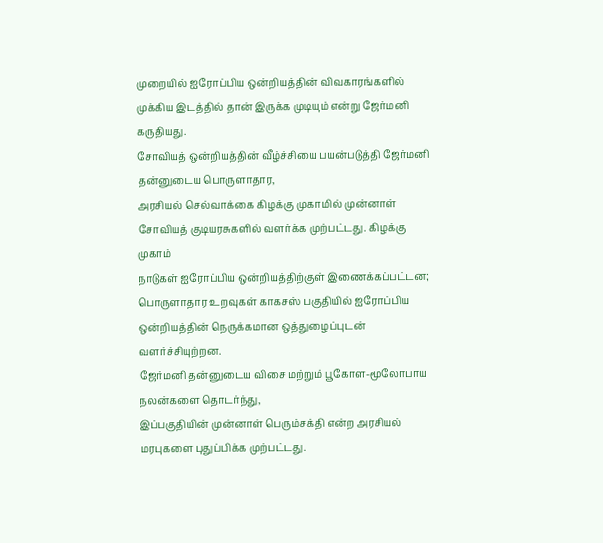முறையில் ஐரோப்பிய ஒன்றியத்தின் விவகாரங்களில் முக்கிய இடத்தில் தான் இருக்க முடியும் என்று ஜேர்மனி
கருதியது.
சோவியத் ஒன்றியத்தின் வீழ்ச்சியை பயன்படுத்தி ஜேர்மனி தன்னுடைய பொருளாதார,
அரசியல் செல்வாக்கை கிழக்கு முகாமில் முன்னாள் சோவியத் குடியரசுகளில் வளர்க்க முற்பட்டது. கிழக்கு முகாம்
நாடுகள் ஐரோப்பிய ஒன்றியத்திற்குள் இணைக்கப்பட்டன; பொருளாதார உறவுகள் காகசஸ் பகுதியில் ஐரோப்பிய
ஒன்றியத்தின் நெருக்கமான ஒத்துழைப்புடன் வளர்ச்சியுற்றன.
ஜேர்மனி தன்னுடைய விசை மற்றும் பூகோள-மூலோபாய நலன்களை தொடர்ந்து,
இப்பகுதியின் முன்னாள் பெரும்சக்தி என்ற அரசியல் மரபுகளை புதுப்பிக்க முற்பட்டது.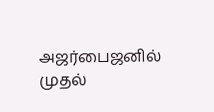அஜர்பைஜனில் முதல்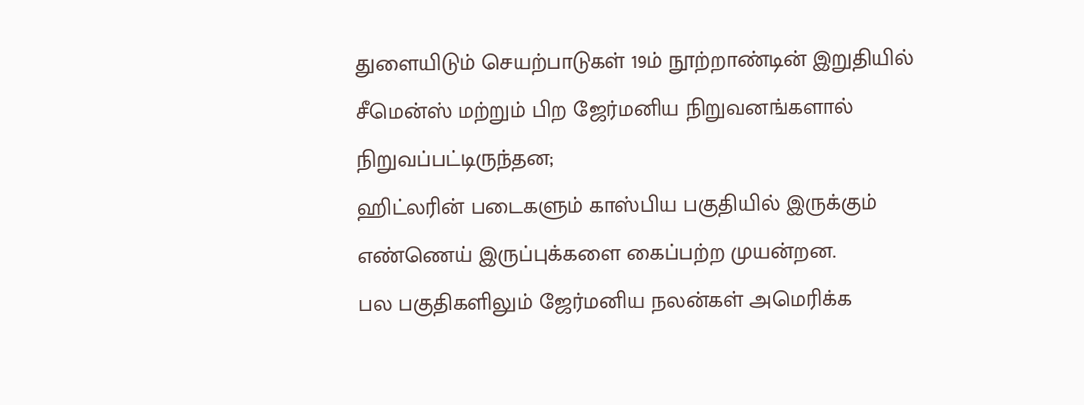துளையிடும் செயற்பாடுகள் 19ம் நூற்றாண்டின் இறுதியில் சீமென்ஸ் மற்றும் பிற ஜேர்மனிய நிறுவனங்களால் நிறுவப்பட்டிருந்தன;
ஹிட்லரின் படைகளும் காஸ்பிய பகுதியில் இருக்கும் எண்ணெய் இருப்புக்களை கைப்பற்ற முயன்றன.
பல பகுதிகளிலும் ஜேர்மனிய நலன்கள் அமெரிக்க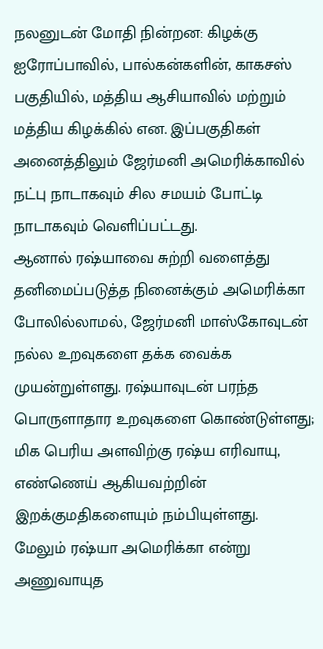நலனுடன் மோதி நின்றன: கிழக்கு
ஐரோப்பாவில், பால்கன்களின், காகசஸ் பகுதியில், மத்திய ஆசியாவில் மற்றும் மத்திய கிழக்கில் என. இப்பகுதிகள்
அனைத்திலும் ஜேர்மனி அமெரிக்காவில் நட்பு நாடாகவும் சில சமயம் போட்டி நாடாகவும் வெளிப்பட்டது.
ஆனால் ரஷ்யாவை சுற்றி வளைத்து தனிமைப்படுத்த நினைக்கும் அமெரிக்கா
போலில்லாமல், ஜேர்மனி மாஸ்கோவுடன் நல்ல உறவுகளை தக்க வைக்க முயன்றுள்ளது. ரஷ்யாவுடன் பரந்த
பொருளாதார உறவுகளை கொண்டுள்ளது; மிக பெரிய அளவிற்கு ரஷ்ய எரிவாயு, எண்ணெய் ஆகியவற்றின்
இறக்குமதிகளையும் நம்பியுள்ளது.
மேலும் ரஷ்யா அமெரிக்கா என்று அணுவாயுத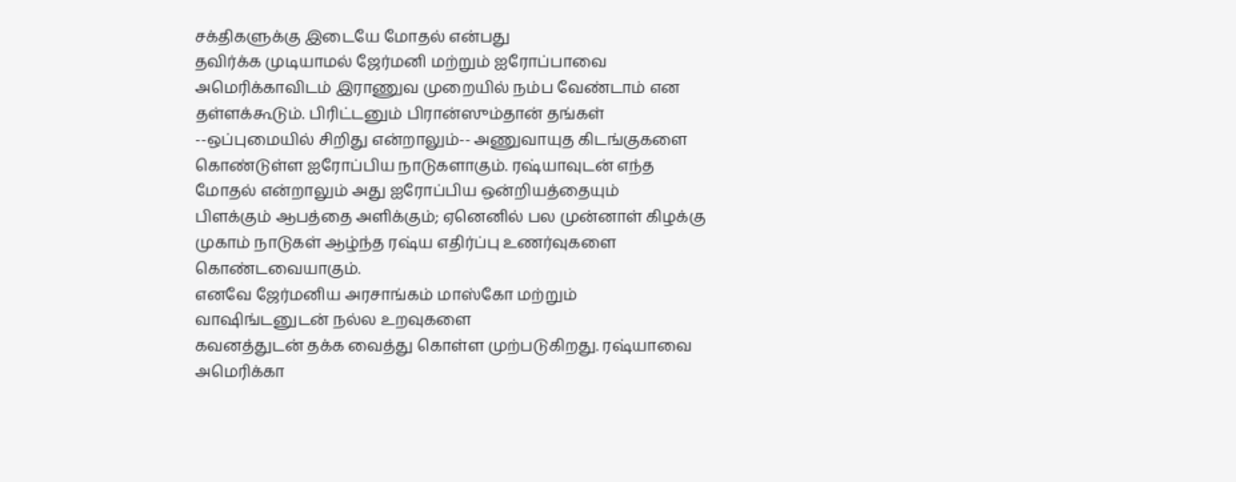சக்திகளுக்கு இடையே மோதல் என்பது
தவிர்க்க முடியாமல் ஜேர்மனி மற்றும் ஐரோப்பாவை அமெரிக்காவிடம் இராணுவ முறையில் நம்ப வேண்டாம் என
தள்ளக்கூடும். பிரிட்டனும் பிரான்ஸும்தான் தங்கள் --ஒப்புமையில் சிறிது என்றாலும்-- அணுவாயுத கிடங்குகளை
கொண்டுள்ள ஐரோப்பிய நாடுகளாகும். ரஷ்யாவுடன் எந்த மோதல் என்றாலும் அது ஐரோப்பிய ஒன்றியத்தையும்
பிளக்கும் ஆபத்தை அளிக்கும்; ஏனெனில் பல முன்னாள் கிழக்கு முகாம் நாடுகள் ஆழ்ந்த ரஷ்ய எதிர்ப்பு உணர்வுகளை
கொண்டவையாகும்.
எனவே ஜேர்மனிய அரசாங்கம் மாஸ்கோ மற்றும் வாஷிங்டனுடன் நல்ல உறவுகளை
கவனத்துடன் தக்க வைத்து கொள்ள முற்படுகிறது. ரஷ்யாவை அமெரிக்கா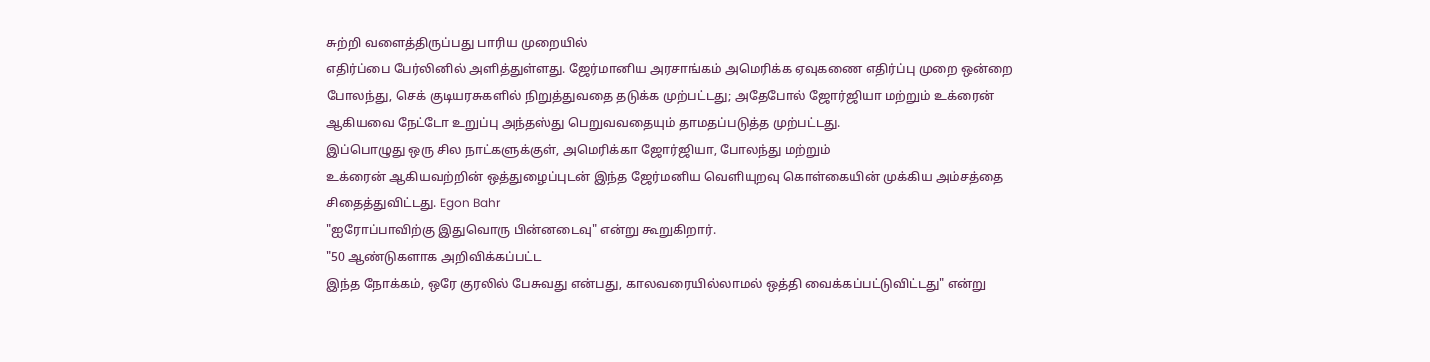சுற்றி வளைத்திருப்பது பாரிய முறையில்
எதிர்ப்பை பேர்லினில் அளித்துள்ளது. ஜேர்மானிய அரசாங்கம் அமெரிக்க ஏவுகணை எதிர்ப்பு முறை ஒன்றை
போலந்து, செக் குடியரசுகளில் நிறுத்துவதை தடுக்க முற்பட்டது; அதேபோல் ஜோர்ஜியா மற்றும் உக்ரைன்
ஆகியவை நேட்டோ உறுப்பு அந்தஸ்து பெறுவவதையும் தாமதப்படுத்த முற்பட்டது.
இப்பொழுது ஒரு சில நாட்களுக்குள், அமெரிக்கா ஜோர்ஜியா, போலந்து மற்றும்
உக்ரைன் ஆகியவற்றின் ஒத்துழைப்புடன் இந்த ஜேர்மனிய வெளியுறவு கொள்கையின் முக்கிய அம்சத்தை
சிதைத்துவிட்டது. Egon Bahr
"ஐரோப்பாவிற்கு இதுவொரு பின்னடைவு" என்று கூறுகிறார்.
"50 ஆண்டுகளாக அறிவிக்கப்பட்ட
இந்த நோக்கம், ஒரே குரலில் பேசுவது என்பது, காலவரையில்லாமல் ஒத்தி வைக்கப்பட்டுவிட்டது" என்று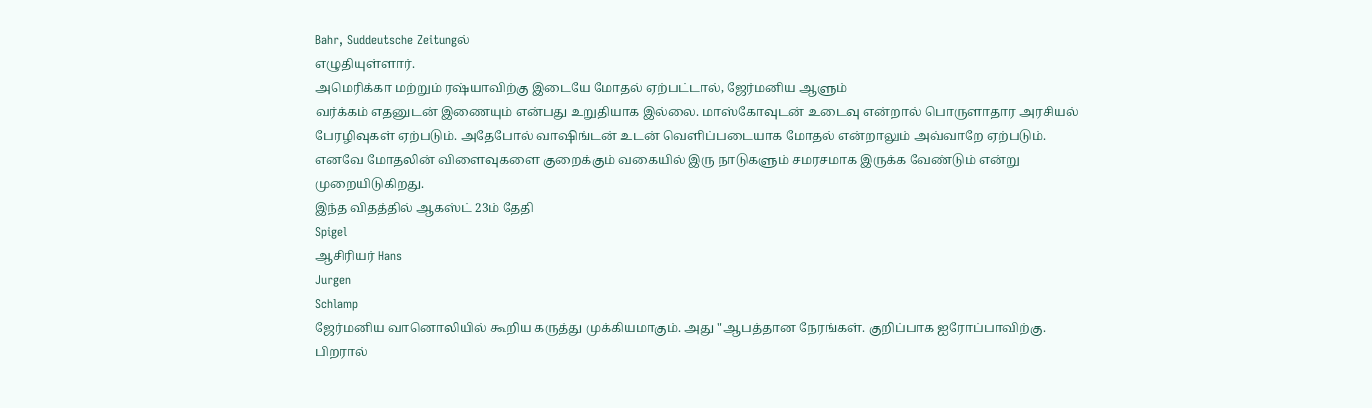Bahr, Suddeutsche Zeitungல்
எழுதியுள்ளார்.
அமெரிக்கா மற்றும் ரஷ்யாவிற்கு இடையே மோதல் ஏற்பட்டால், ஜேர்மனிய ஆளும்
வர்க்கம் எதனுடன் இணையும் என்பது உறுதியாக இல்லை. மாஸ்கோவுடன் உடைவு என்றால் பொருளாதார அரசியல்
பேரழிவுகள் ஏற்படும். அதேபோல் வாஷிங்டன் உடன் வெளிப்படையாக மோதல் என்றாலும் அவ்வாறே ஏற்படும்.
எனவே மோதலின் விளைவுகளை குறைக்கும் வகையில் இரு நாடுகளும் சமரசமாக இருக்க வேண்டும் என்று
முறையிடுகிறது.
இந்த விதத்தில் ஆகஸ்ட் 23ம் தேதி
Spigel
ஆசிரியர் Hans
Jurgen
Schlamp
ஜேர்மனிய வானொலியில் கூறிய கருத்து முக்கியமாகும். அது "ஆபத்தான நேரங்கள். குறிப்பாக ஐரோப்பாவிற்கு.
பிறரால்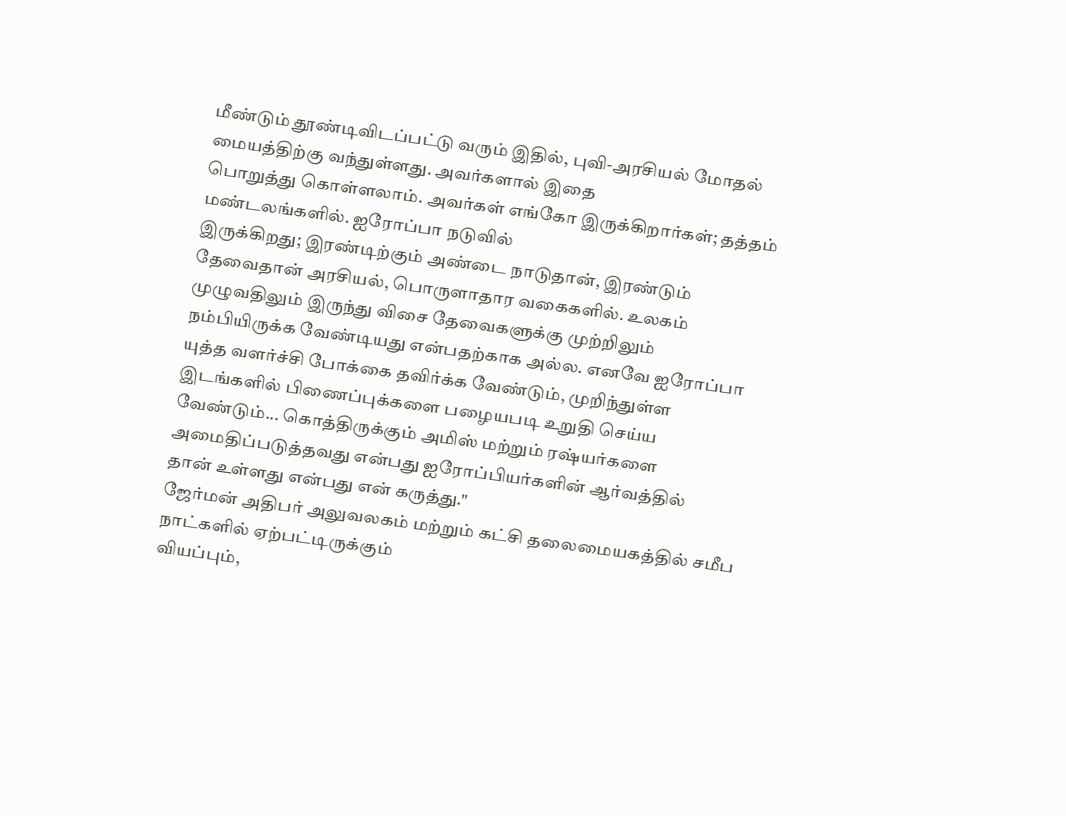மீண்டும் தூண்டிவிடப்பட்டு வரும் இதில், புவி-அரசியல் மோதல் மையத்திற்கு வந்துள்ளது. அவர்களால் இதை
பொறுத்து கொள்ளலாம். அவர்கள் எங்கோ இருக்கிறார்கள்; தத்தம் மண்டலங்களில். ஐரோப்பா நடுவில்
இருக்கிறது; இரண்டிற்கும் அண்டை நாடுதான், இரண்டும் தேவைதான் அரசியல், பொருளாதார வகைகளில். உலகம்
முழுவதிலும் இருந்து விசை தேவைகளுக்கு முற்றிலும் நம்பியிருக்க வேண்டியது என்பதற்காக அல்ல. எனவே ஐரோப்பா
யுத்த வளர்ச்சி போக்கை தவிர்க்க வேண்டும், முறிந்துள்ள இடங்களில் பிணைப்புக்களை பழையபடி உறுதி செய்ய
வேண்டும்... கொத்திருக்கும் அமிஸ் மற்றும் ரஷ்யர்களை அமைதிப்படுத்தவது என்பது ஐரோப்பியர்களின் ஆர்வத்தில்
தான் உள்ளது என்பது என் கருத்து."
ஜேர்மன் அதிபர் அலுவலகம் மற்றும் கட்சி தலைமையகத்தில் சமீப நாட்களில் ஏற்பட்டிருக்கும்
வியப்பும்,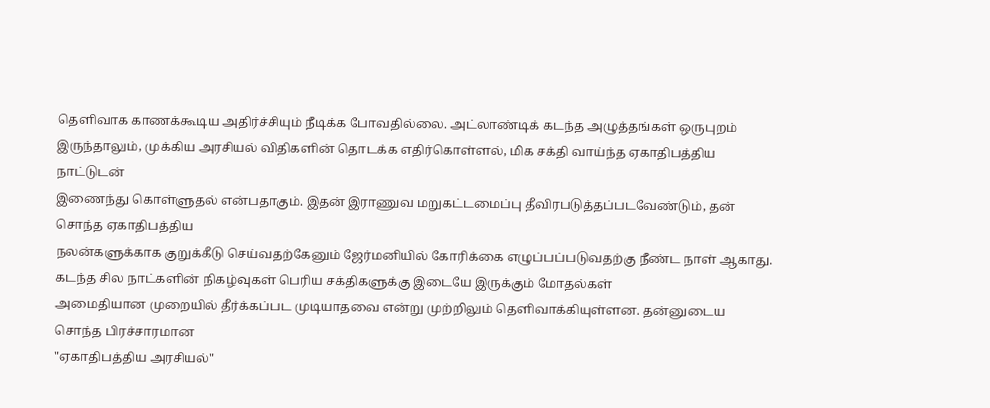தெளிவாக காணக்கூடிய அதிர்ச்சியும் நீடிக்க போவதில்லை. அட்லாண்டிக் கடந்த அழுத்தங்கள் ஒருபுறம்
இருந்தாலும், முக்கிய அரசியல் விதிகளின் தொடக்க எதிர்கொள்ளல், மிக சக்தி வாய்ந்த ஏகாதிபத்திய நாட்டுடன்
இணைந்து கொள்ளுதல் என்பதாகும். இதன் இராணுவ மறுகட்டமைப்பு தீவிரபடுத்தப்படவேண்டும், தன் சொந்த ஏகாதிபத்திய
நலன்களுக்காக குறுக்கீடு செய்வதற்கேனும் ஜேர்மனியில் கோரிக்கை எழுப்பப்படுவதற்கு நீண்ட நாள் ஆகாது.
கடந்த சில நாட்களின் நிகழ்வுகள் பெரிய சக்திகளுக்கு இடையே இருக்கும் மோதல்கள்
அமைதியான முறையில் தீர்க்கப்பட முடியாதவை என்று முற்றிலும் தெளிவாக்கியுள்ளன. தன்னுடைய சொந்த பிரச்சாரமான
"ஏகாதிபத்திய அரசியல்"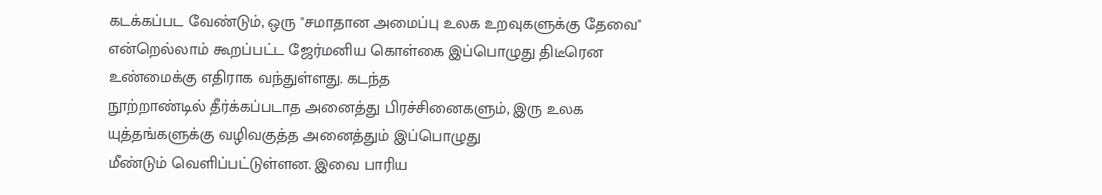கடக்கப்பட வேண்டும், ஒரு "சமாதான அமைப்பு உலக உறவுகளுக்கு தேவை"
என்றெல்லாம் கூறப்பட்ட ஜேர்மனிய கொள்கை இப்பொழுது திடீரென உண்மைக்கு எதிராக வந்துள்ளது. கடந்த
நூற்றாண்டில் தீர்க்கப்படாத அனைத்து பிரச்சினைகளும், இரு உலக யுத்தங்களுக்கு வழிவகுத்த அனைத்தும் இப்பொழுது
மீண்டும் வெளிப்பட்டுள்ளன. இவை பாரிய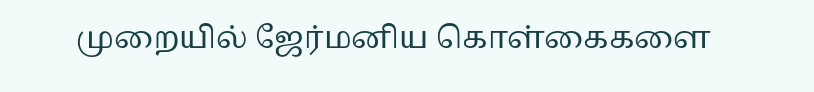முறையில் ஜேர்மனிய கொள்கைகளை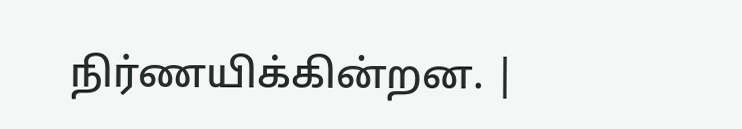நிர்ணயிக்கின்றன. |